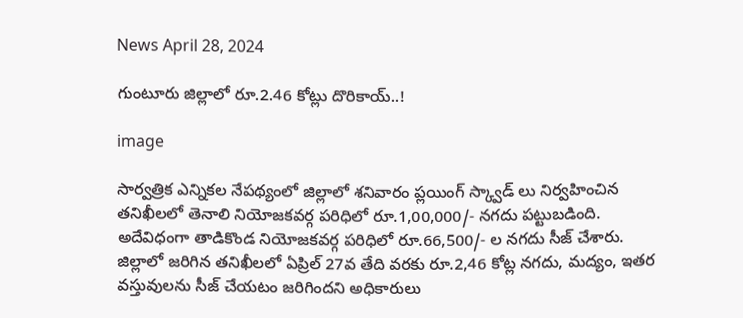News April 28, 2024

గుంటూరు జిల్లాలో రూ.2.46 కోట్లు దొరికాయ్..!

image

సార్వత్రిక ఎన్నికల నేపథ్యంలో జిల్లాలో శనివారం ప్లయింగ్ స్క్వాడ్ లు నిర్వహించిన తనిఖీలలో తెనాలి నియోజకవర్గ పరిధిలో రూ.1,00,000/- నగదు పట్టుబడింది. అదేవిధంగా తాడికొండ నియోజకవర్గ పరిధిలో రూ.66,500/- ల నగదు సీజ్ చేశారు. జిల్లాలో జరిగిన తనిఖీలలో ఏప్రిల్ 27వ తేది వరకు రూ.2,46 కోట్ల నగదు, మద్యం, ఇతర వస్తువులను సీజ్ చేయటం జరిగిందని అధికారులు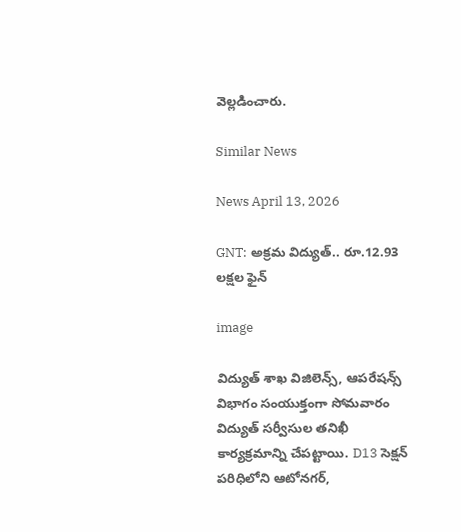వెల్లడించారు.

Similar News

News April 13, 2026

GNT: అక్రమ విద్యుత్.. రూ.12.93 లక్షల ఫైన్

image

విద్యుత్ శాఖ విజిలెన్స్, ఆపరేషన్స్ విభాగం సంయుక్తంగా సోమవారం విద్యుత్ సర్వీసుల తనిఖీ కార్యక్రమాన్ని చేపట్టాయి. D13 సెక్షన్ పరిధిలోని ఆటోనగర్,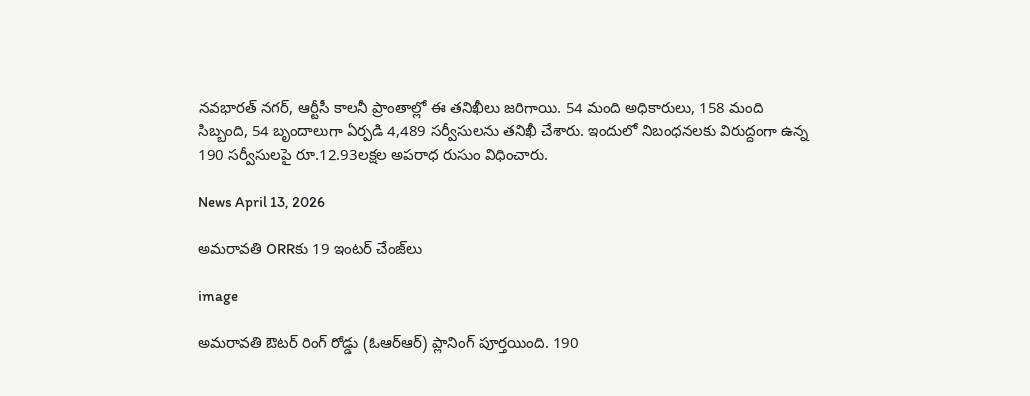నవభారత్ నగర్, ఆర్టీసీ కాలనీ ప్రాంతాల్లో ఈ తనిఖీలు జరిగాయి. 54 మంది అధికారులు, 158 మంది సిబ్బంది, 54 బృందాలుగా ఏర్పడి 4,489 సర్వీసులను తనిఖీ చేశారు. ఇందులో నిబంధనలకు విరుద్దంగా ఉన్న 190 సర్వీసులపై రూ.12.93లక్షల అపరాధ రుసుం విధించారు.

News April 13, 2026

అమరావతి ORRకు 19 ఇంటర్‌ చేంజ్‌లు

image

అమరావతి ఔటర్ రింగ్ రోడ్డు (ఓఆర్ఆర్) ప్లానింగ్ పూర్తయింది. 190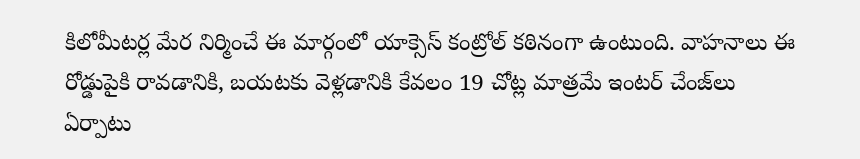కిలోమీటర్ల మేర నిర్మించే ఈ మార్గంలో యాక్సెస్ కంట్రోల్ కఠినంగా ఉంటుంది. వాహనాలు ఈ రోడ్డుపైకి రావడానికి, బయటకు వెళ్లడానికి కేవలం 19 చోట్ల మాత్రమే ఇంటర్‌ చేంజ్‌లు ఏర్పాటు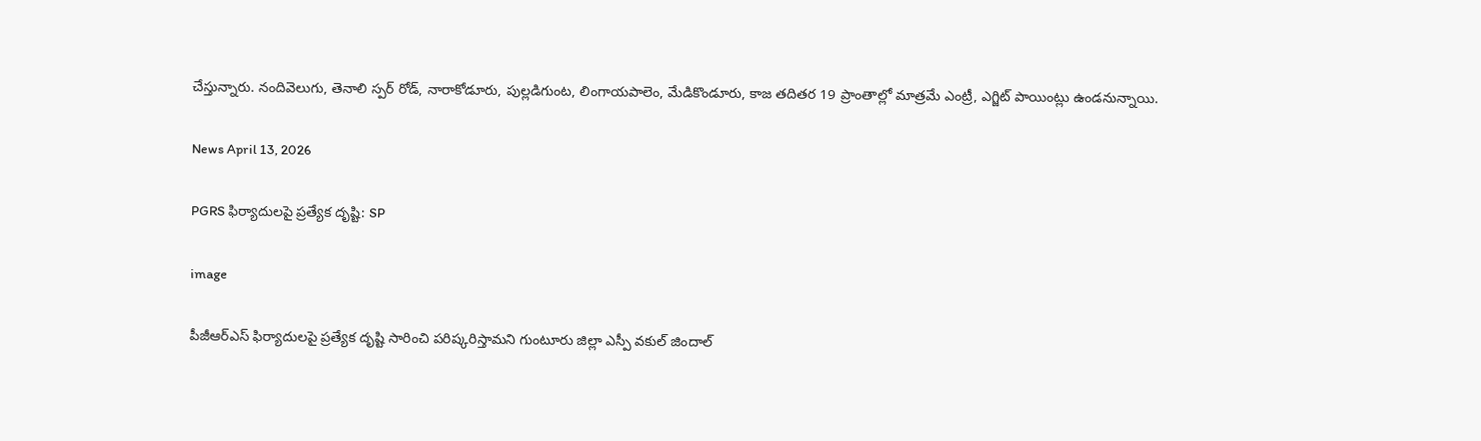చేస్తున్నారు. నందివెలుగు, తెనాలి స్పర్ రోడ్, నారాకోడూరు, పుల్లడిగుంట, లింగాయపాలెం, మేడికొండూరు, కాజ తదితర 19 ప్రాంతాల్లో మాత్రమే ఎంట్రీ, ఎగ్జిట్ పాయింట్లు ఉండనున్నాయి.

News April 13, 2026

PGRS ఫిర్యాదులపై ప్రత్యేక దృష్టి: SP

image

పీజీఆర్ఎస్ ఫిర్యాదులపై ప్రత్యేక దృష్టి సారించి పరిష్కరిస్తామని గుంటూరు జిల్లా ఎస్పీ వకుల్ జిందాల్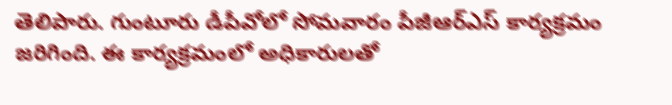తెలిపారు. గుంటూరు డీపీవోలో సోమవారం పీజీఆర్ఎస్ కార్యక్రమం జరిగింది. ఈ కార్యక్రమంలో అధికారులతో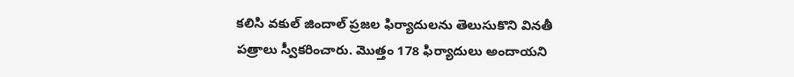కలిసి వకుల్ జిందాల్ ప్రజల ఫిర్యాదులను తెలుసుకొని వినతీ పత్రాలు స్వీకరించారు. మొత్తం 178 ఫిర్యాదులు అందాయని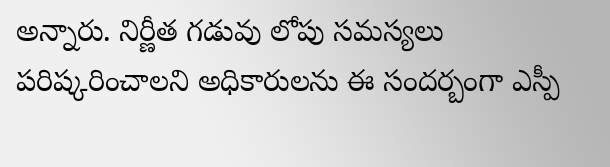అన్నారు. నిర్ణీత గడువు లోపు సమస్యలు పరిష్కరించాలని అధికారులను ఈ సందర్బంగా ఎస్పీ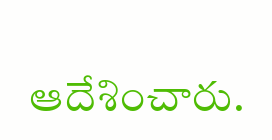ఆదేశించారు.